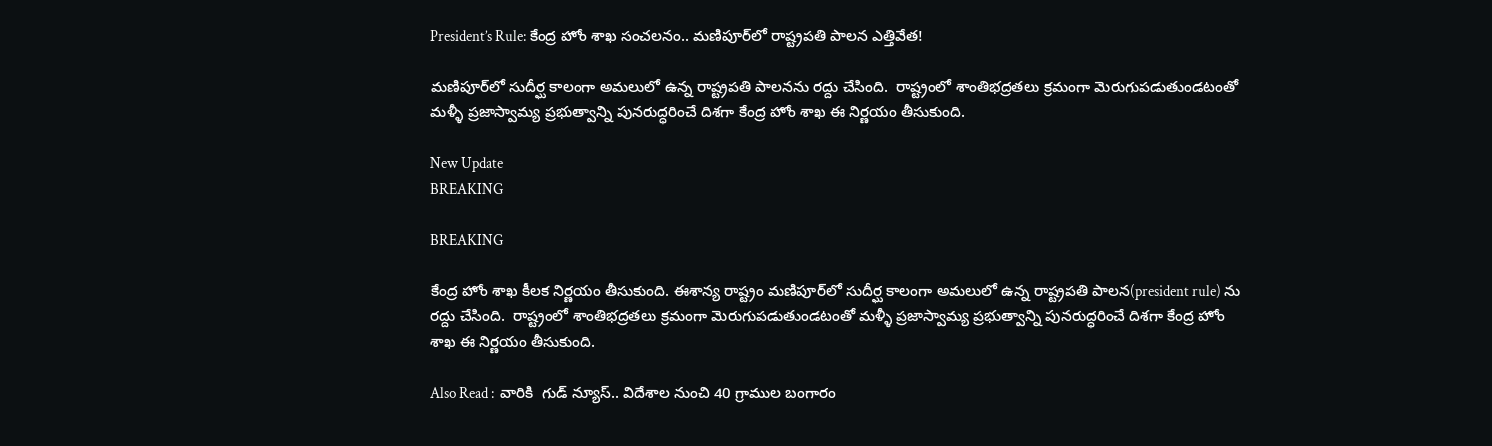President’s Rule: కేంద్ర హోం శాఖ సంచలనం.. మణిపూర్‌లో రాష్ట్రపతి పాలన ఎత్తివేత!

మణిపూర్‌లో సుదీర్ఘ కాలంగా అమలులో ఉన్న రాష్ట్రపతి పాలనను రద్దు చేసింది.  రాష్ట్రంలో శాంతిభద్రతలు క్రమంగా మెరుగుపడుతుండటంతో మళ్ళీ ప్రజాస్వామ్య ప్రభుత్వాన్ని పునరుద్ధరించే దిశగా కేంద్ర హోం శాఖ ఈ నిర్ణయం తీసుకుంది.

New Update
BREAKING

BREAKING

కేంద్ర హోం శాఖ కీలక నిర్ణయం తీసుకుంది. ఈశాన్య రాష్ట్రం మణిపూర్‌లో సుదీర్ఘ కాలంగా అమలులో ఉన్న రాష్ట్రపతి పాలన(president rule) ను రద్దు చేసింది.  రాష్ట్రంలో శాంతిభద్రతలు క్రమంగా మెరుగుపడుతుండటంతో మళ్ళీ ప్రజాస్వామ్య ప్రభుత్వాన్ని పునరుద్ధరించే దిశగా కేంద్ర హోం శాఖ ఈ నిర్ణయం తీసుకుంది.

Also Read :  వారికి  గుడ్ న్యూస్.. విదేశాల నుంచి 40 గ్రాముల బంగారం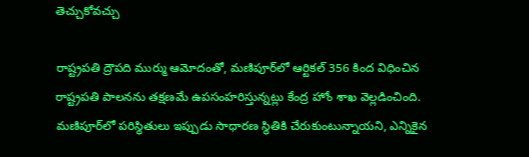తెచ్చుకోవచ్చు

రాష్ట్రపతి ద్రౌపది ముర్ము ఆమోదంతో, మణిపూర్‌లో ఆర్టికల్ 356 కింద విధించిన రాష్ట్రపతి పాలనను తక్షణమే ఉపసంహరిస్తున్నట్లు కేంద్ర హోం శాఖ వెల్లడించింది. మణిపూర్‌లో పరిస్థితులు ఇప్పుడు సాధారణ స్థితికి చేరుకుంటున్నాయని, ఎన్నికైన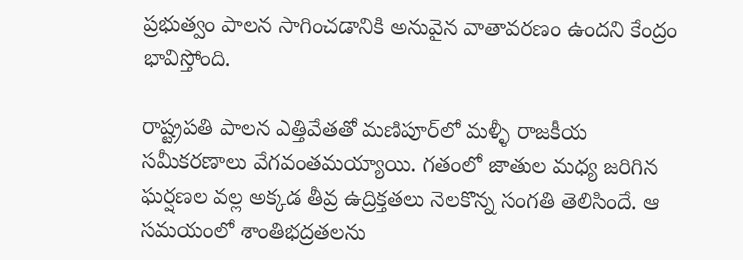ప్రభుత్వం పాలన సాగించడానికి అనువైన వాతావరణం ఉందని కేంద్రం భావిస్తోంది.

రాష్ట్రపతి పాలన ఎత్తివేతతో మణిపూర్‌లో మళ్ళీ రాజకీయ సమీకరణాలు వేగవంతమయ్యాయి. గతంలో జాతుల మధ్య జరిగిన ఘర్షణల వల్ల అక్కడ తీవ్ర ఉద్రిక్తతలు నెలకొన్న సంగతి తెలిసిందే. ఆ సమయంలో శాంతిభద్రతలను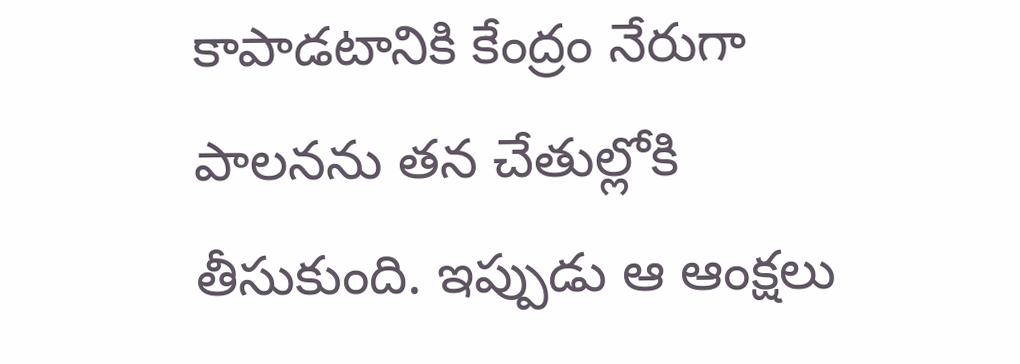కాపాడటానికి కేంద్రం నేరుగా పాలనను తన చేతుల్లోకి తీసుకుంది. ఇప్పుడు ఆ ఆంక్షలు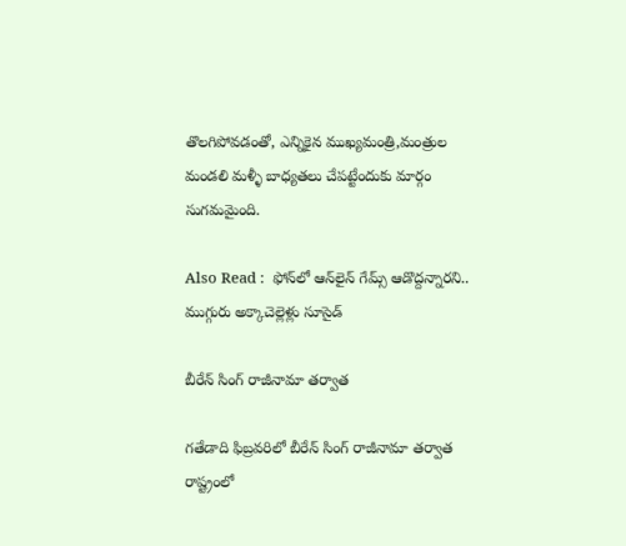తొలగిపోవడంతో, ఎన్నికైన ముఖ్యమంత్రి,మంత్రుల మండలి మళ్ళీ బాధ్యతలు చేపట్టేందుకు మార్గం సుగమమైంది.

Also Read :  ఫోన్‌లో ఆన్‌లైన్‌ గేమ్స్‌ ఆడొద్దన్నారని.. ముగ్గురు అక్కాచెల్లెళ్లు సూసైడ్

బీరేన్ సింగ్ రాజీనామా తర్వాత

గతేడాది ఫిబ్రవరిలో బీరేన్ సింగ్ రాజీనామా తర్వాత రాష్ట్రంలో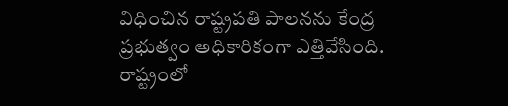విధించిన రాష్ట్రపతి పాలనను కేంద్ర ప్రభుత్వం అధికారికంగా ఎత్తివేసింది. రాష్ట్రంలో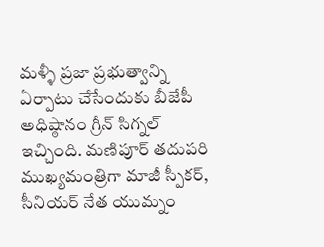మళ్ళీ ప్రజా ప్రభుత్వాన్ని ఏర్పాటు చేసేందుకు బీజేపీ అధిష్ఠానం గ్రీన్ సిగ్నల్ ఇచ్చింది. మణిపూర్ తదుపరి ముఖ్యమంత్రిగా మాజీ స్పీకర్, సీనియర్ నేత యుమ్నం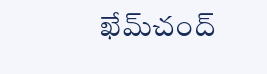ఖేమ్‌చంద్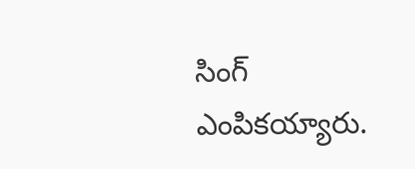సింగ్ ఎంపికయ్యారు.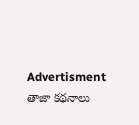Advertisment
తాజా కథనాలు